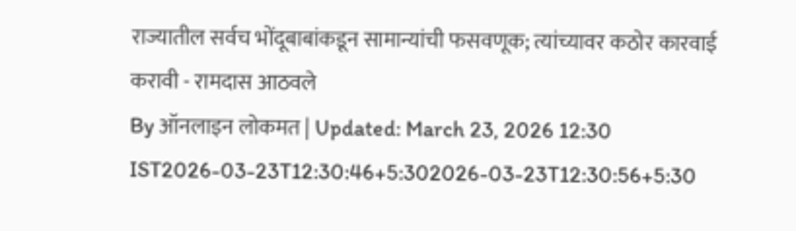राज्यातील सर्वच भोंदूबाबांकडून सामान्यांची फसवणूक; त्यांच्यावर कठोर कारवाई करावी - रामदास आठवले
By ऑनलाइन लोकमत | Updated: March 23, 2026 12:30 IST2026-03-23T12:30:46+5:302026-03-23T12:30:56+5:30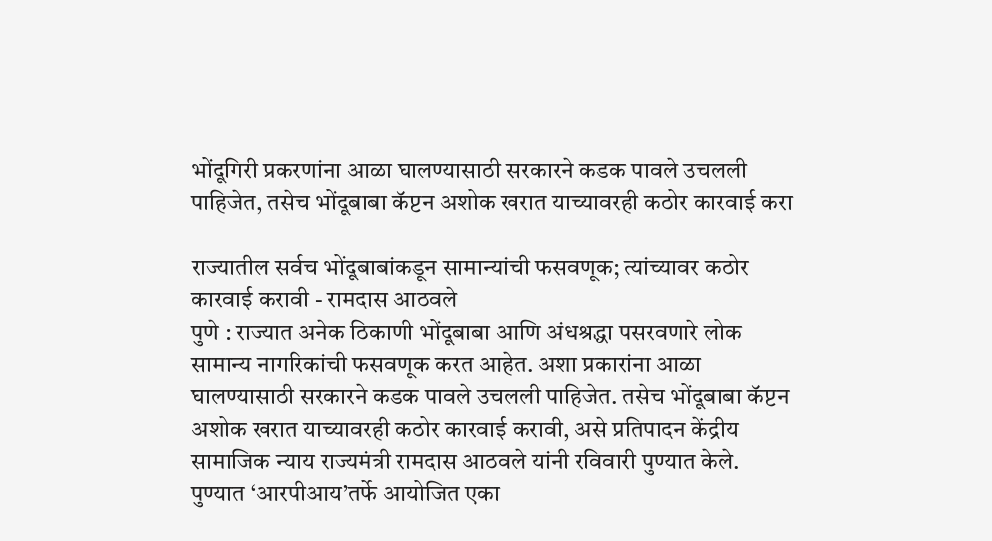भोंदूगिरी प्रकरणांना आळा घालण्यासाठी सरकारने कडक पावले उचलली पाहिजेत, तसेच भोंदूबाबा कॅप्टन अशोक खरात याच्यावरही कठोर कारवाई करा

राज्यातील सर्वच भोंदूबाबांकडून सामान्यांची फसवणूक; त्यांच्यावर कठोर कारवाई करावी - रामदास आठवले
पुणे : राज्यात अनेक ठिकाणी भोंदूबाबा आणि अंधश्रद्धा पसरवणारे लोक सामान्य नागरिकांची फसवणूक करत आहेत. अशा प्रकारांना आळा घालण्यासाठी सरकारने कडक पावले उचलली पाहिजेत. तसेच भोंदूबाबा कॅप्टन अशोक खरात याच्यावरही कठोर कारवाई करावी, असे प्रतिपादन केंद्रीय सामाजिक न्याय राज्यमंत्री रामदास आठवले यांनी रविवारी पुण्यात केले.
पुण्यात ‘आरपीआय’तर्फे आयोजित एका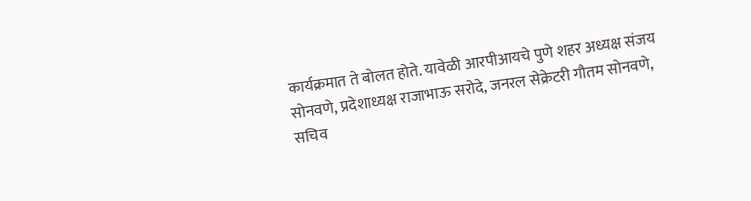कार्यक्रमात ते बोलत होते. यावेळी आरपीआयचे पुणे शहर अध्यक्ष संजय सोनवणे, प्रदेशाध्यक्ष राजाभाऊ सरोदे, जनरल सेक्रेटरी गौतम सोनवणे, सचिव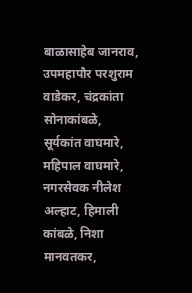बाळासाहेब जानराव, उपमहापौर परशुराम वाडेकर, चंद्रकांता सोनाकांबळे, सूर्यकांत वाघमारे, महिपाल वाघमारे, नगरसेवक नीलेश अल्हाट, हिमाली कांबळे, निशा मानवतकर,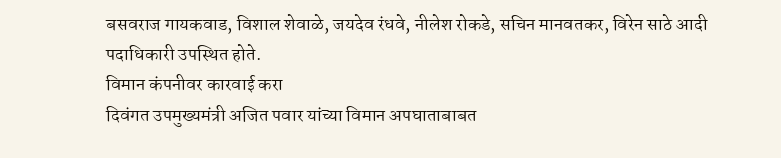बसवराज गायकवाड, विशाल शेवाळे, जयदेव रंधवे, नीलेश रोकडे, सचिन मानवतकर, विरेन साठे आदी पदाधिकारी उपस्थित होते.
विमान कंपनीवर कारवाई करा
दिवंगत उपमुख्यमंत्री अजित पवार यांच्या विमान अपघाताबाबत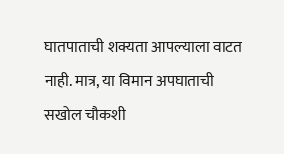घातपाताची शक्यता आपल्याला वाटत नाही. मात्र, या विमान अपघाताची सखोल चौकशी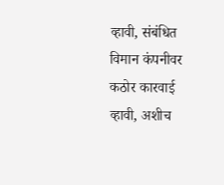व्हावी, संबंधित विमान कंपनीवर कठोर कारवाई व्हावी, अशीच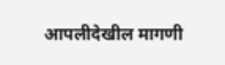आपलीदेखील मागणी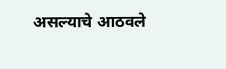असल्याचे आठवले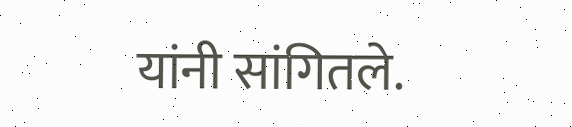यांनी सांगितले.